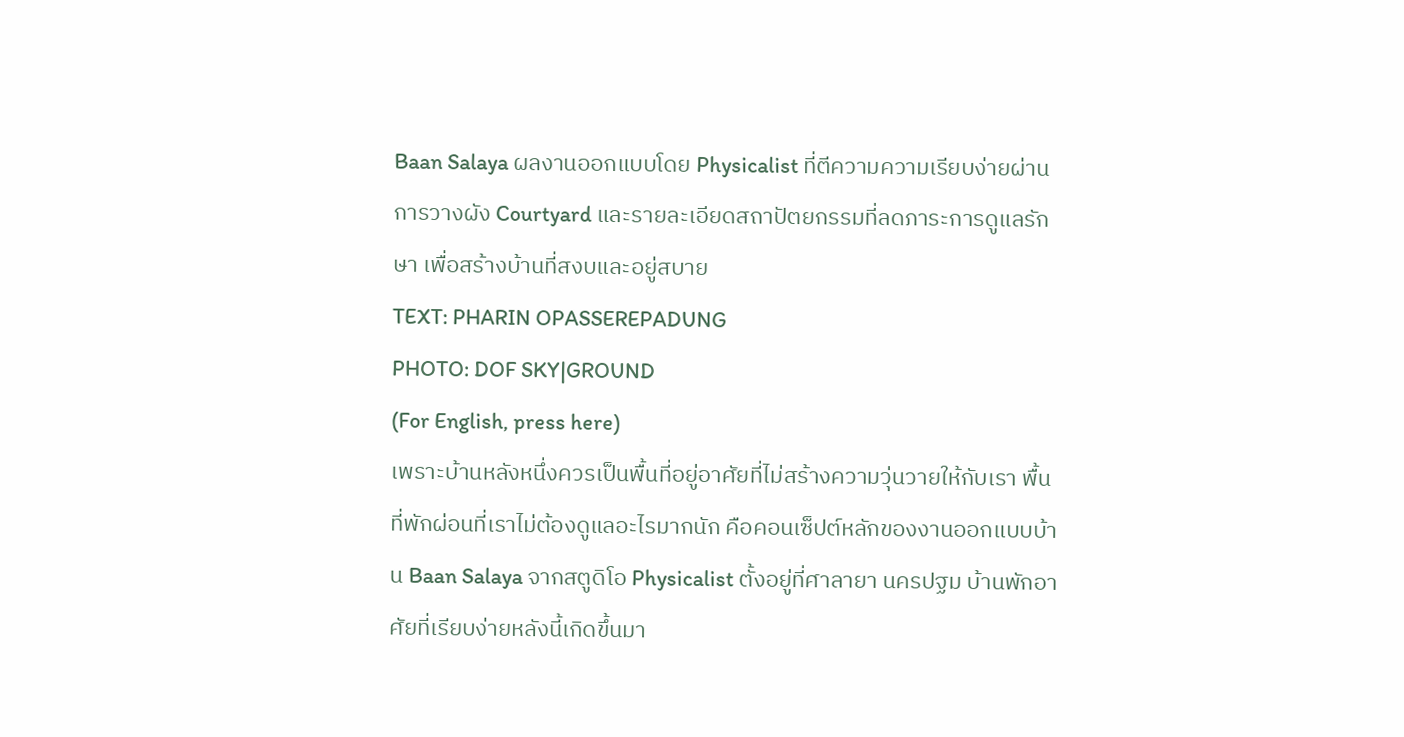Baan Salaya ผลงานออกแบบโดย Physicalist ที่ตีความความเรียบง่ายผ่านการวางผัง Courtyard และรายละเอียดสถาปัตยกรรมที่ลดภาระการดูแลรักษา เพื่อสร้างบ้านที่สงบและอยู่สบาย
TEXT: PHARIN OPASSEREPADUNG
PHOTO: DOF SKY|GROUND
(For English, press here)
เพราะบ้านหลังหนึ่งควรเป็นพื้นที่อยู่อาศัยที่ไม่สร้างความวุ่นวายให้กับเรา พื้นที่พักผ่อนที่เราไม่ต้องดูแลอะไรมากนัก คือคอนเซ็ปต์หลักของงานออกแบบบ้าน Baan Salaya จากสตูดิโอ Physicalist ตั้งอยู่ที่ศาลายา นครปฐม บ้านพักอาศัยที่เรียบง่ายหลังนี้เกิดขึ้นมา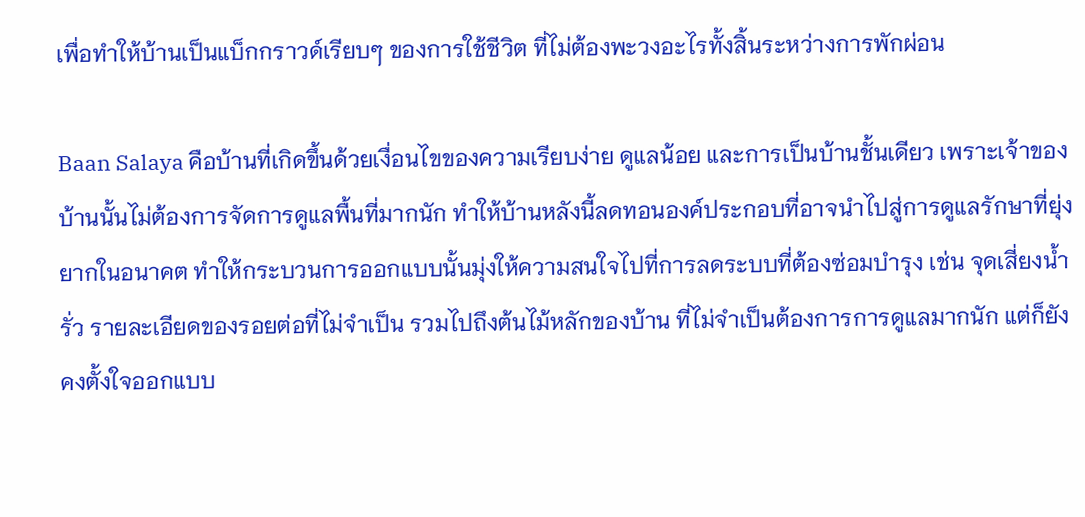เพื่อทำให้บ้านเป็นแบ็กกราวด์เรียบๆ ของการใช้ชีวิต ที่ไม่ต้องพะวงอะไรทั้งสิ้นระหว่างการพักผ่อน

Baan Salaya คือบ้านที่เกิดขึ้นด้วยเงื่อนไขของความเรียบง่าย ดูแลน้อย และการเป็นบ้านชั้นเดียว เพราะเจ้าของบ้านนั้นไม่ต้องการจัดการดูแลพื้นที่มากนัก ทำให้บ้านหลังนี้ลดทอนองค์ประกอบที่อาจนำไปสู่การดูแลรักษาที่ยุ่งยากในอนาคต ทำให้กระบวนการออกแบบนั้นมุ่งให้ความสนใจไปที่การลดระบบที่ต้องซ่อมบำรุง เช่น จุดเสี่ยงน้ำรั่ว รายละเอียดของรอยต่อที่ไม่จำเป็น รวมไปถึงต้นไม้หลักของบ้าน ที่ไม่จำเป็นต้องการการดูแลมากนัก แต่ก็ยังคงตั้งใจออกแบบ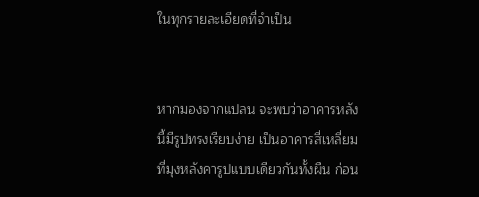ในทุกรายละเอียดที่จำเป็น


หากมองจากแปลน จะพบว่าอาคารหลังนี้มีรูปทรงเรียบง่าย เป็นอาคารสี่เหลี่ยมที่มุงหลังคารูปแบบเดียวกันทั้งผืน ก่อน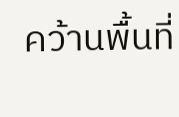คว้านพื้นที่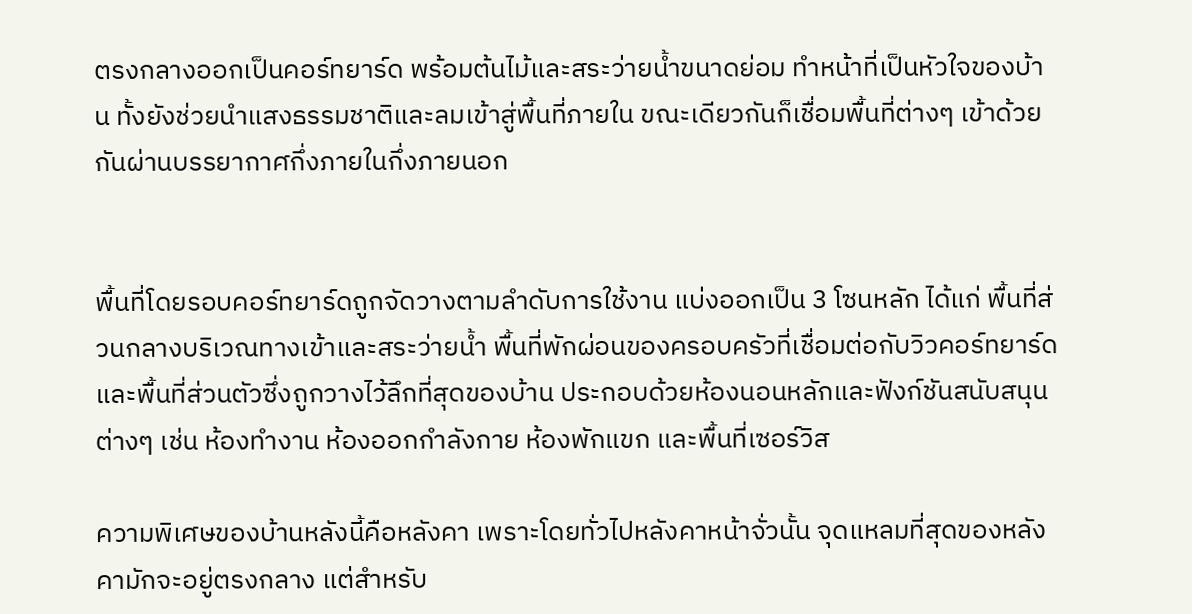ตรงกลางออกเป็นคอร์ทยาร์ด พร้อมต้นไม้และสระว่ายน้ำขนาดย่อม ทำหน้าที่เป็นหัวใจของบ้าน ทั้งยังช่วยนำแสงธรรมชาติและลมเข้าสู่พื้นที่ภายใน ขณะเดียวกันก็เชื่อมพื้นที่ต่างๆ เข้าด้วยกันผ่านบรรยากาศกึ่งภายในกึ่งภายนอก


พื้นที่โดยรอบคอร์ทยาร์ดถูกจัดวางตามลำดับการใช้งาน แบ่งออกเป็น 3 โซนหลัก ได้แก่ พื้นที่ส่วนกลางบริเวณทางเข้าและสระว่ายน้ำ พื้นที่พักผ่อนของครอบครัวที่เชื่อมต่อกับวิวคอร์ทยาร์ด และพื้นที่ส่วนตัวซึ่งถูกวางไว้ลึกที่สุดของบ้าน ประกอบด้วยห้องนอนหลักและฟังก์ชันสนับสนุนต่างๆ เช่น ห้องทำงาน ห้องออกกำลังกาย ห้องพักแขก และพื้นที่เซอร์วิส

ความพิเศษของบ้านหลังนี้คือหลังคา เพราะโดยทั่วไปหลังคาหน้าจั่วนั้น จุดแหลมที่สุดของหลังคามักจะอยู่ตรงกลาง แต่สำหรับ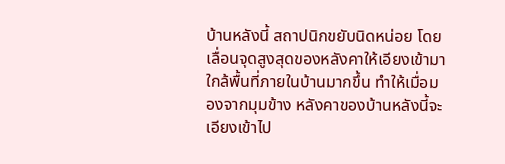บ้านหลังนี้ สถาปนิกขยับนิดหน่อย โดยเลื่อนจุดสูงสุดของหลังคาให้เอียงเข้ามาใกล้พื้นที่ภายในบ้านมากขึ้น ทำให้เมื่อมองจากมุมข้าง หลังคาของบ้านหลังนี้จะเอียงเข้าไป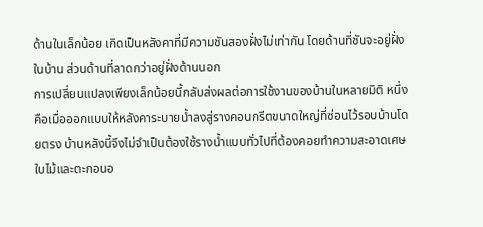ด้านในเล็กน้อย เกิดเป็นหลังคาที่มีความชันสองฝั่งไม่เท่ากัน โดยด้านที่ชันจะอยู่ฝั่งในบ้าน ส่วนด้านที่ลาดกว่าอยู่ฝั่งด้านนอก
การเปลี่ยนแปลงเพียงเล็กน้อยนี้กลับส่งผลต่อการใช้งานของบ้านในหลายมิติ หนึ่งคือเมื่อออกแบบให้หลังคาระบายน้ำลงสู่รางคอนกรีตขนาดใหญ่ที่ซ่อนไว้รอบบ้านโดยตรง บ้านหลังนี้จึงไม่จำเป็นต้องใช้รางน้ำแบบทั่วไปที่ต้องคอยทำความสะอาดเศษใบไม้และตะกอนอ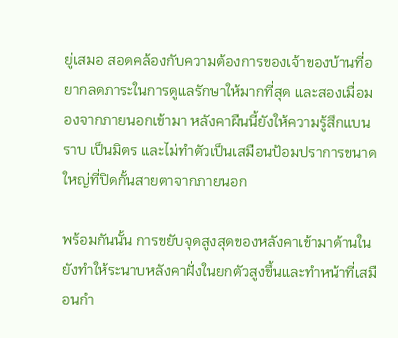ยู่เสมอ สอดคล้องกับความต้องการของเจ้าของบ้านที่อยากลดภาระในการดูแลรักษาให้มากที่สุด และสองเมื่อมองจากภายนอกเข้ามา หลังคาผืนนี้ยังให้ความรู้สึกแบนราบ เป็นมิตร และไม่ทำตัวเป็นเสมือนป้อมปราการขนาดใหญ่ที่ปิดกั้นสายตาจากภายนอก

พร้อมกันนั้น การขยับจุดสูงสุดของหลังคาเข้ามาด้านใน ยังทำให้ระนาบหลังคาฝั่งในยกตัวสูงขึ้นและทำหน้าที่เสมือนกำ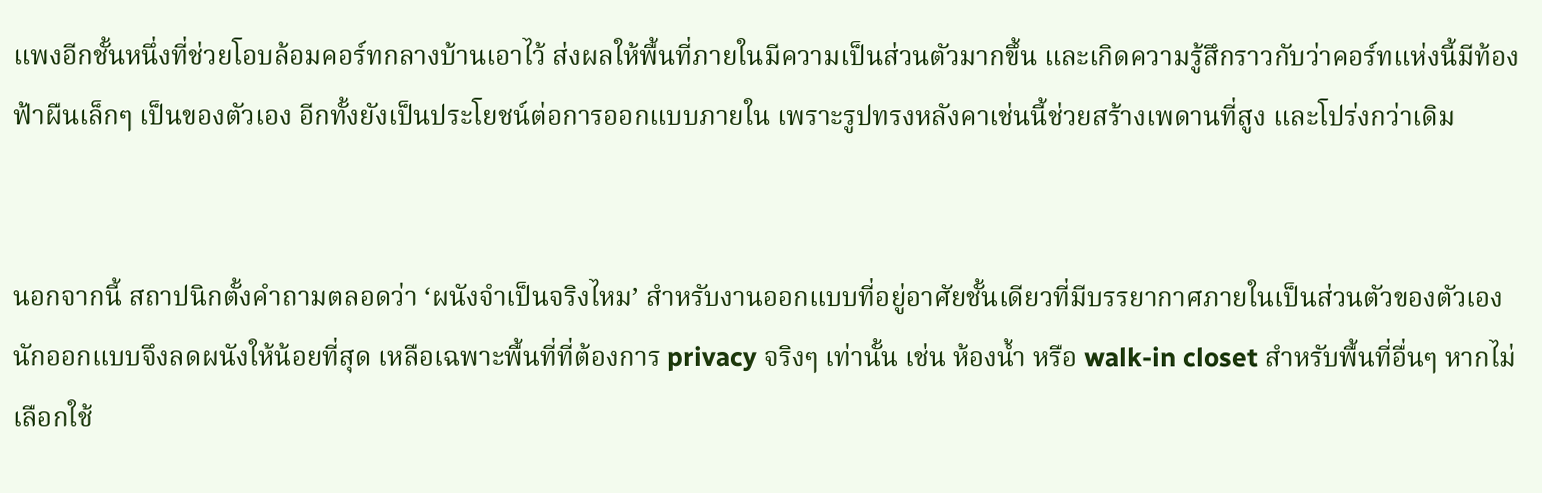แพงอีกชั้นหนึ่งที่ช่วยโอบล้อมคอร์ทกลางบ้านเอาไว้ ส่งผลให้พื้นที่ภายในมีความเป็นส่วนตัวมากขึ้น และเกิดความรู้สึกราวกับว่าคอร์ทแห่งนี้มีท้องฟ้าผืนเล็กๆ เป็นของตัวเอง อีกทั้งยังเป็นประโยชน์ต่อการออกแบบภายใน เพราะรูปทรงหลังคาเช่นนี้ช่วยสร้างเพดานที่สูง และโปร่งกว่าเดิม


นอกจากนี้ สถาปนิกตั้งคำถามตลอดว่า ‘ผนังจำเป็นจริงไหม’ สำหรับงานออกแบบที่อยู่อาศัยชั้นเดียวที่มีบรรยากาศภายในเป็นส่วนตัวของตัวเอง นักออกแบบจึงลดผนังให้น้อยที่สุด เหลือเฉพาะพื้นที่ที่ต้องการ privacy จริงๆ เท่านั้น เช่น ห้องน้ำ หรือ walk-in closet สำหรับพื้นที่อื่นๆ หากไม่เลือกใช้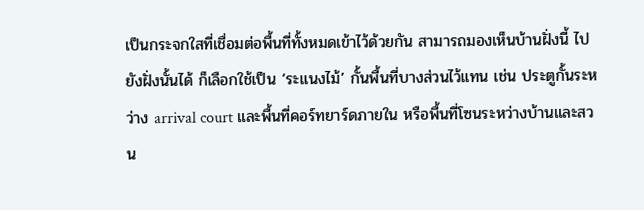เป็นกระจกใสที่เชื่อมต่อพื้นที่ทั้งหมดเข้าไว้ด้วยกัน สามารถมองเห็นบ้านฝั่งนี้ ไปยังฝั่งนั้นได้ ก็เลือกใช้เป็น ‘ระแนงไม้’ กั้นพื้นที่บางส่วนไว้แทน เช่น ประตูกั้นระหว่าง arrival court และพื้นที่คอร์ทยาร์ดภายใน หรือพื้นที่โซนระหว่างบ้านและสวน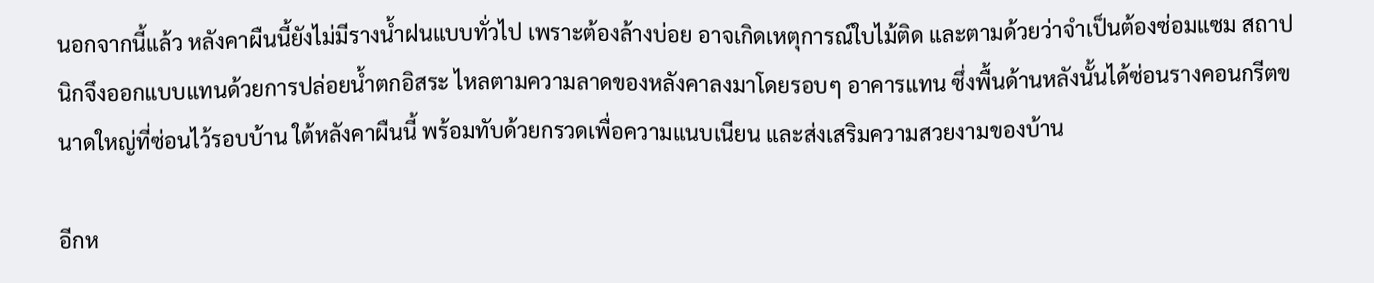นอกจากนี้แล้ว หลังคาผืนนี้ยังไม่มีรางน้ำฝนแบบทั่วไป เพราะต้องล้างบ่อย อาจเกิดเหตุการณ์ใบไม้ติด และตามด้วยว่าจำเป็นต้องซ่อมแซม สถาปนิกจึงออกแบบแทนด้วยการปล่อยน้ำตกอิสระ ไหลตามความลาดของหลังคาลงมาโดยรอบๆ อาคารแทน ซึ่งพื้นด้านหลังนั้นได้ซ่อนรางคอนกรีตขนาดใหญ่ที่ซ่อนไว้รอบบ้าน ใต้หลังคาผืนนี้ พร้อมทับด้วยกรวดเพื่อความแนบเนียน และส่งเสริมความสวยงามของบ้าน

อีกห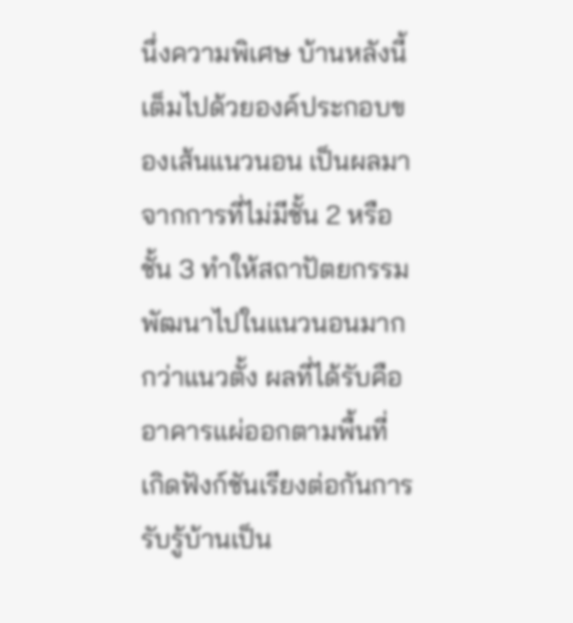นึ่งความพิเศษ บ้านหลังนี้เต็มไปด้วยองค์ประกอบของเส้นแนวนอน เป็นผลมาจากการที่ไม่มีชั้น 2 หรือชั้น 3 ทำให้สถาปัตยกรรมพัฒนาไปในแนวนอนมากกว่าแนวตั้ง ผลที่ได้รับคือ อาคารแผ่ออกตามพื้นที่ เกิดฟังก์ชันเรียงต่อกันการรับรู้บ้านเป็น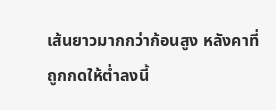เส้นยาวมากกว่าก้อนสูง หลังคาที่ถูกกดให้ต่ำลงนี้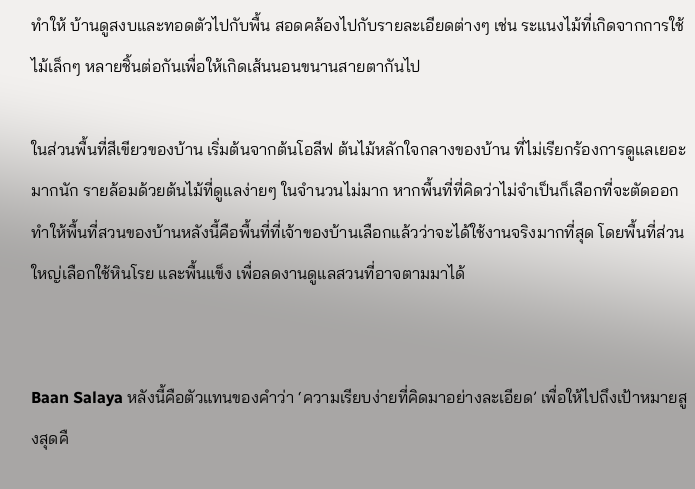ทำให้ บ้านดูสงบและทอดตัวไปกับพื้น สอดคล้องไปกับรายละเอียดต่างๆ เช่น ระแนงไม้ที่เกิดจากการใช้ไม้เล็กๆ หลายชิ้นต่อกันเพื่อให้เกิดเส้นนอนขนานสายตากันไป

ในส่วนพื้นที่สีเขียวของบ้าน เริ่มต้นจากต้นโอลีฟ ต้นไม้หลักใจกลางของบ้าน ที่ไม่เรียกร้องการดูแลเยอะมากนัก รายล้อมด้วยต้นไม้ที่ดูแลง่ายๆ ในจำนวนไม่มาก หากพื้นที่ที่คิดว่าไม่จำเป็นก็เลือกที่จะตัดออก ทำให้พื้นที่สวนของบ้านหลังนี้คือพื้นที่ที่เจ้าของบ้านเลือกแล้วว่าจะได้ใช้งานจริงมากที่สุด โดยพื้นที่ส่วนใหญ่เลือกใช้หินโรย และพื้นแข็ง เพื่อลดงานดูแลสวนที่อาจตามมาได้


Baan Salaya หลังนี้คือตัวแทนของคำว่า ‘ความเรียบง่ายที่คิดมาอย่างละเอียด’ เพื่อให้ไปถึงเป้าหมายสูงสุดคื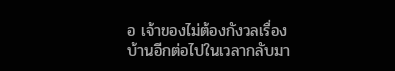อ เจ้าของไม่ต้องกังวลเรื่องบ้านอีกต่อไปในเวลากลับมา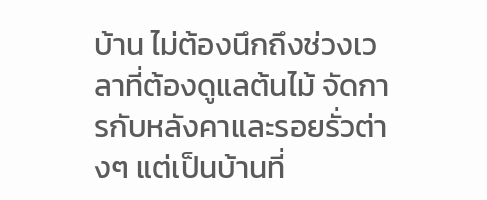บ้าน ไม่ต้องนึกถึงช่วงเวลาที่ต้องดูแลต้นไม้ จัดการกับหลังคาและรอยรั่วต่างๆ แต่เป็นบ้านที่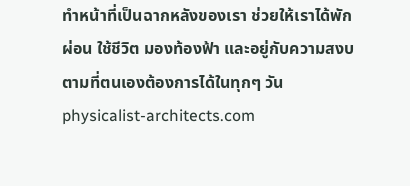ทำหน้าที่เป็นฉากหลังของเรา ช่วยให้เราได้พักผ่อน ใช้ชีวิต มองท้องฟ้า และอยู่กับความสงบตามที่ตนเองต้องการได้ในทุกๆ วัน
physicalist-architects.com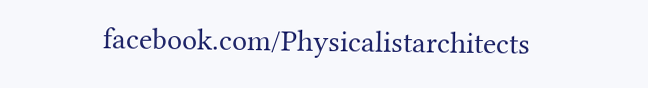facebook.com/Physicalistarchitects